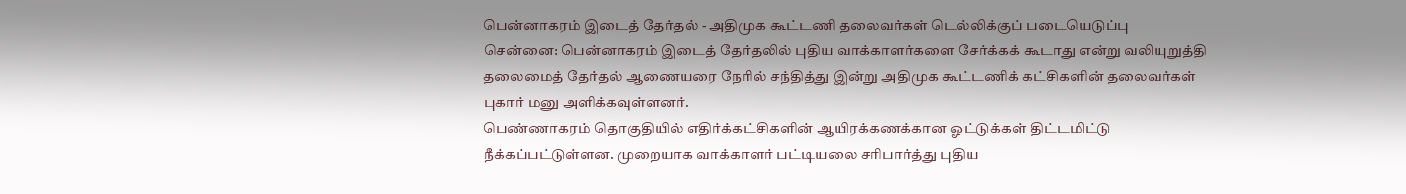பென்னாகரம் இடைத் தேர்தல் - அதிமுக கூட்டணி தலைவர்கள் டெல்லிக்குப் படையெடுப்பு
சென்னை: பென்னாகரம் இடைத் தேர்தலில் புதிய வாக்காளர்களை சேர்க்கக் கூடாது என்று வலியுறுத்தி தலைமைத் தேர்தல் ஆணையரை நேரில் சந்தித்து இன்று அதிமுக கூட்டணிக் கட்சிகளின் தலைவர்கள் புகார் மனு அளிக்கவுள்ளனர்.
பெண்ணாகரம் தொகுதியில் எதிர்க்கட்சிகளின் ஆயிரக்கணக்கான ஓட்டுக்கள் திட்டமிட்டு நீக்கப்பட்டுள்ளன. முறையாக வாக்காளர் பட்டியலை சரிபார்த்து புதிய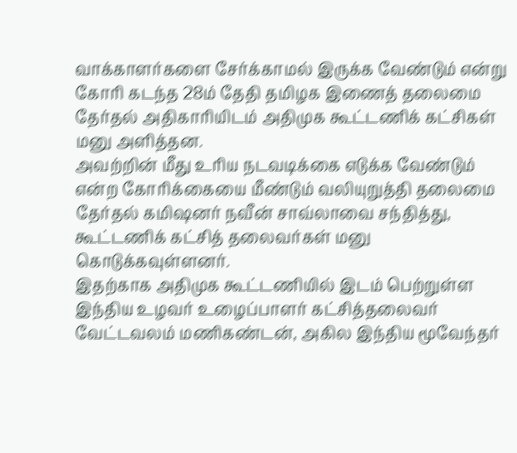வாக்காளர்களை சேர்க்காமல் இருக்க வேண்டும் என்று கோரி கடந்த 28ம் தேதி தமிழக இணைத் தலைமை தேர்தல் அதிகாரியிடம் அதிமுக கூட்டணிக் கட்சிகள் மனு அளித்தன.
அவற்றின் மீது உரிய நடவடிக்கை எடுக்க வேண்டும் என்ற கோரிக்கையை மீண்டும் வலியுறுத்தி தலைமை தேர்தல் கமிஷனர் நவீன் சாவ்லாவை சந்தித்து, கூட்டணிக் கட்சித் தலைவர்கள் மனு கொடுக்கவுள்ளனர்.
இதற்காக அதிமுக கூட்டணியில் இடம் பெற்றுள்ள இந்திய உழவர் உழைப்பாளர் கட்சித்தலைவர் வேட்டவலம் மணிகண்டன், அகில இந்திய மூவேந்தர்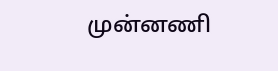முன்னணி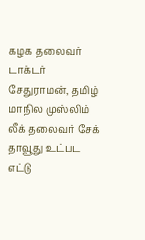கழக தலைவர் டாக்டர் சேதுராமன், தமிழ் மாநில முஸ்லிம் லீக் தலைவர் சேக் தாவூது உட்பட எட்டு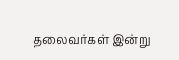தலைவர்கள் இன்று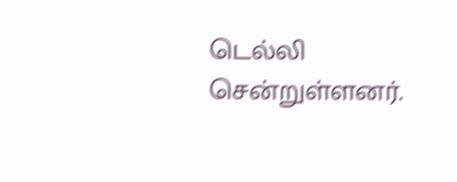டெல்லி சென்றுள்ளனர்.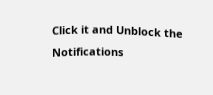Click it and Unblock the Notifications